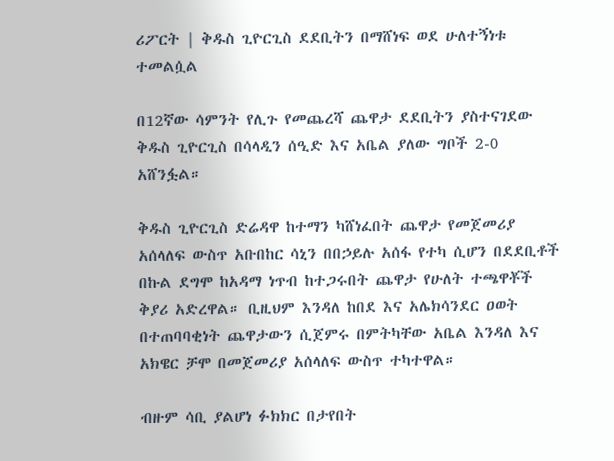ሪፖርት | ቅዱስ ጊዮርጊስ ደደቢትን በማሸነፍ ወደ ሁለተኝነቱ ተመልሷል

በ12ኛው ሳምንት የሊጉ የመጨረሻ ጨዋታ ደደቢትን ያስተናገደው ቅዱስ ጊዮርጊስ በሳላዲን ሰዒድ እና አቤል ያለው ግቦች 2-0 አሸንፏል።

ቅዱስ ጊዮርጊስ ድሬዳዋ ከተማን ካሸነፈበት ጨዋታ የመጀመሪያ አሰላለፍ ውስጥ አቡበከር ሳኒን በበኃይሉ አሰፋ የተካ ሲሆን በደደቢቶች በኩል ደግሞ ከአዳማ ነጥብ ከተጋሩበት ጨዋታ የሁለት ተጫዋቾች ቅያሪ አድረዋል። ቢዚህም እንዳለ ከበደ እና አሌክሳንደር ዐወት በተጠባባቂነት ጨዋታውን ሲጀምሩ በምትካቸው አቤል እንዳለ እና አክዌር ቻሞ በመጀመሪያ አሰላለፍ ውስጥ ተካተዋል።

ብዙም ሳቢ ያልሆነ ፉክክር በታየበት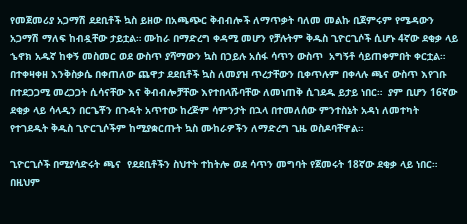የመጀመሪያ አጋማሽ ደደቢቶች ኳስ ይዘው በአጫጭር ቅብብሎች ለማጥቃት ባለመ መልኩ ቢጀምሩም የሜዳውን አጋማሽ ማለፍ ከብዷቸው ታይቷል። ሙከራ በማድረግ ቀዳሚ መሆን የቻሉትም ቅዱስ ጊዮርጊሶች ሲሆኑ 4ኛው ደቂቃ ላይ  ኄኖክ አዱኛ ከቀኝ መስመር ወደ ውስጥ ያሻማውን ኳስ በኃይሉ አሰፋ ሳጥን ውስጥ  አግኝቶ ሳይጠቀምበት ቀርቷል።  በተቀዛቀዘ እንቅስቃሴ በቀጠለው ጨዋታ ደደቢቶች ኳስ ለመያዝ ጥረታቸውን ቢቀጥሉም በቀላሉ ጫና ውስጥ እየገቡ በተደጋጋሚ መረጋጋት ሲሳናቸው እና ቅብብሎቻቸው እየተበላሹባቸው ለመነጠቅ ሲገደዱ ይታይ ነበር።  ያም ቢሆን 16ኛው ደቂቃ ላይ ሳላዲን በርጌቾን በጉዳት አጥተው ከረጅም ሳምንታት በኋላ በተመለሰው ምንተስኔት አዳነ ለመተካት የተገደዱት ቅዱስ ጊዮርጊሶችም ከሚያቋርጡት ኳስ ሙከራዎችን ለማድረግ ጊዜ ወስዶባቸዋል።

ጊዮርጊሶች በሚያሳድሩት ጫና  የደደቢቶችን ስህተት ተከትሎ ወደ ሳጥን መግባት የጀመሩት 18ኛው ደቂቃ ላይ ነበር።  በዚህም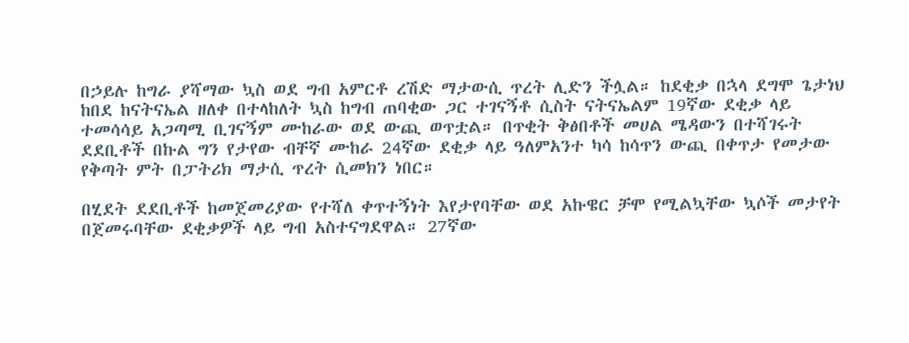በኃይሉ ከግራ ያሻማው ኳስ ወደ ግብ አምርቶ ረሽድ ማታውሲ ጥረት ሊድን ችሏል። ከደቂቃ በኋላ ደግሞ ጌታነህ ከበደ ከናትናኤል ዘለቀ በተላከለት ኳስ ከግብ ጠባቂው ጋር ተገናኝቶ ሲስት ናትናኤልም 19ኛው ደቂቃ ላይ ተመሳሳይ አጋጣሚ ቢገናኝም ሙከራው ወደ ውጪ ወጥቷል። በጥቂት ቅፅበቶች መሀል ሜዳውን በተሻገሩት ደደቢቶች በኩል ግን የታየው ብቸኛ ሙከራ 24ኛው ደቂቃ ላይ ዓለምአንተ ካሳ ከሳጥን ውጪ በቀጥታ የመታው የቅጣት ምት በፓትሪክ ማታሲ ጥረት ሲመክን ነበር።

በሂደት ደደቢቶች ከመጀመሪያው የተሻለ ቀጥተኝነት እየታየባቸው ወደ አኩዌር ቻሞ የሚልኳቸው ኳሶች መታየት በጀመሩባቸው ደቂቃዎች ላይ ግብ አስተናግደዋል። 27ኛው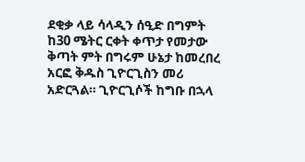ደቂቃ ላይ ሳላዲን ሰዒድ በግምት ከ30 ሜትር ርቀት ቀጥታ የመታው ቅጣት ምት በግሩም ሁኔታ ከመረበረ አርፎ ቅዱስ ጊዮርጊስን መሪ አድርጓል። ጊዮርጊሶች ከግቡ በኋላ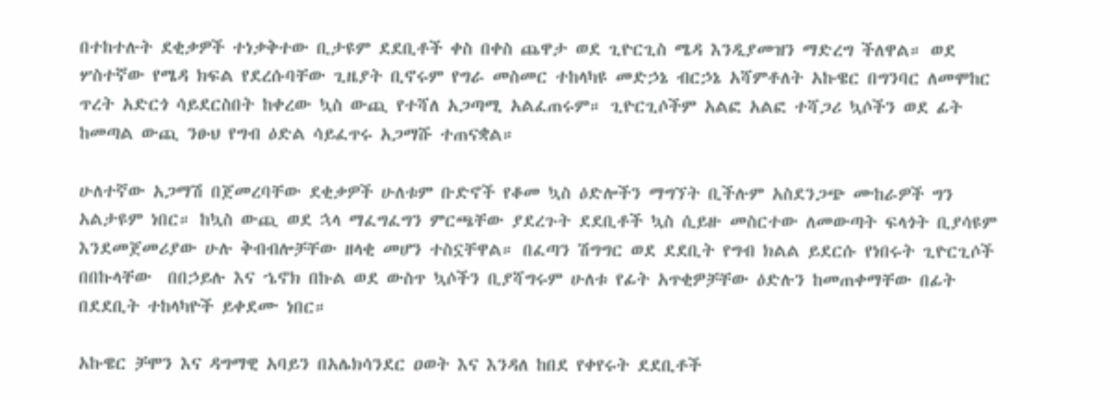በተከተሉት ደቂቃዎች ተነቃቅተው ቢታዩም ደደቢቶች ቀስ በቀስ ጨዋታ ወደ ጊዮርጊስ ሜዳ እንዲያመዝን ማድረግ ችለዋል። ወደ ሦስተኛው የሜዳ ክፍል የደረሱባቸው ጊዜያት ቢኖሩም የግራ መስመር ተከላካዩ መድኃኔ ብርኃኔ አሻምቶለት አኩዌር በግንባር ለመሞከር ጥረት አድርጎ ሳይደርስበት ከቀረው ኳስ ውጪ የተሻለ አጋጣሚ አልፈጠሩም። ጊዮርጊሶችም አልፎ አልፎ ተሻጋሪ ኳሶችን ወደ ፊት ከመጣል ውጪ ንፁህ የግብ ዕድል ሳይፈጥሩ አጋማሹ ተጠናቋል።

ሁለተኛው አጋማሽ በጀመረባቸው ደቂቃዎች ሁለቱም ቡድኖች የቆመ ኳስ ዕድሎችን ማግኘት ቢችሉም አስደንጋጭ ሙከራዎች ግን አልታዩም ነበር። ከኳስ ውጪ ወደ ኋላ ማፈግፈግን ምርጫቸው ያደረጉት ደደቢቶች ኳስ ሲይዙ መስርተው ለመውጣት ፍላጎት ቢያሳዩም እንደመጀመሪያው ሁሉ ቅብብሎቻቸው ዘላቂ መሆን ተስኗቸዋል። በፈጣን ሽግግር ወደ ደደቢት የግብ ክልል ይደርሱ የነበሩት ጊዮርጊሶች በበኩላቸው  በበኃይሉ እና ኄኖክ በኩል ወደ ውስጥ ኳሶችን ቢያሻግሩም ሁለቱ የፊት አጥቂዎቻቸው ዕድሉን ከመጠቀማቸው በፊት በደደቢት ተከላካዮች ይቀደሙ ነበር።

አኩዌር ቻሞን እና ዳግማዊ አባይን በአሌክሳንደር ዐወት እና እንዳለ ከበደ የቀየሩት ደደቢቶች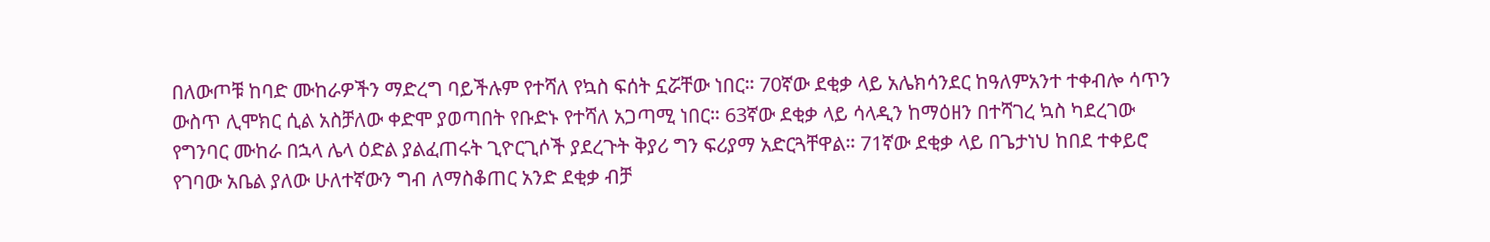በለውጦቹ ከባድ ሙከራዎችን ማድረግ ባይችሉም የተሻለ የኳስ ፍሰት ኗሯቸው ነበር። 70ኛው ደቂቃ ላይ አሌክሳንደር ከዓለምአንተ ተቀብሎ ሳጥን ውስጥ ሊሞክር ሲል አስቻለው ቀድሞ ያወጣበት የቡድኑ የተሻለ አጋጣሚ ነበር። 63ኛው ደቂቃ ላይ ሳላዲን ከማዕዘን በተሻገረ ኳስ ካደረገው የግንባር ሙከራ በኋላ ሌላ ዕድል ያልፈጠሩት ጊዮርጊሶች ያደረጉት ቅያሪ ግን ፍሪያማ አድርጓቸዋል። 71ኛው ደቂቃ ላይ በጌታነህ ከበደ ተቀይሮ የገባው አቤል ያለው ሁለተኛውን ግብ ለማስቆጠር አንድ ደቂቃ ብቻ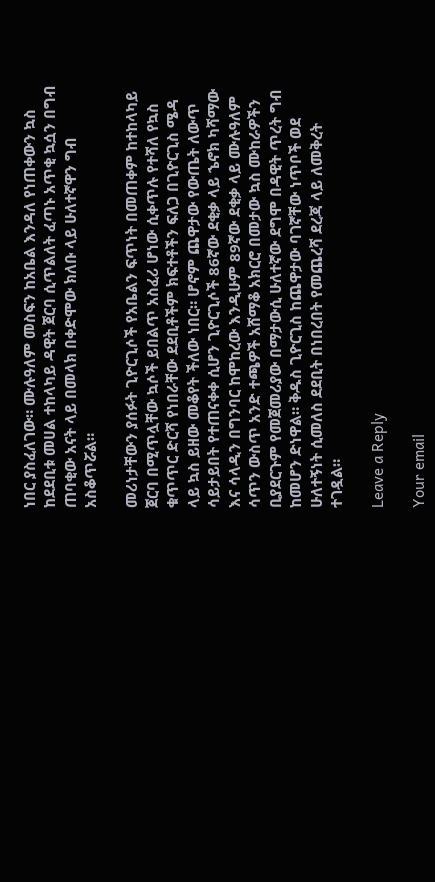ነበር ያስፈለገው። ሙሉዓለም መስፍን ከአቤል እንዳለ የነጠቀውን ኳስ ከደደቢቱ መሀል ተከላካይ ዳዊት ጀርባ ሲጥልለት ፈጣኑ አጥቂ ኳሷን በግብ ጠባቂው አናት ላይ በመላክ በቀድሞው ክለቡ ላይ ሁለተኛዋን ግብ አስቆጥሯል።

መሪነታቸውን ያሰፉት ጊዮርጊሶች የአቤልን ፍጥነት በመጠቀም ከተከላካይ ጀርባ በሚጥሏቸው ኳሶች ይበልጥ አስፈሪ ሆነው ሲቀጥሉ የተሻለ የኳስ ቁጥጥር ድርሻ የነበራቸው ደደቢቶችም ክፍተቶችን ፍለጋ በጊዮርጊስ ሜዳ ላይ ኳስ ይዘው መቆየት ችለው ነበር። ሆኖም ጨዋታው የውጤት ለውጥ ሳይታይበት የተጠናቀቀ ሲሆን ጊዮርጊሶች 86ኛው ደቂቃ ላይ ኄኖክ ካሻማው እና ሳላዲን በግንባር ከሞከረው እንዲሁም 89ኛው ደቂቃ ላይ ሙሉዓለም ሳጥን ውስጥ አንድ ተጫዎች አሸማቆ አክርሮ በመታው ኳስ ሙከራዎችን ቢያደርጉም የመጀመሪያው በማታውሲ ሁለተኛው ደግሞ በዳዊት ጥረት ግብ ከመሆን ድነዋል። ቅዱስ ጊዮርጊስ ከጨዋታው ባገኛቸው ነጥቦች ወደ ሁለተኝነት ሲመለስ ደደቢት በነበረበት የመጨረሻ ደረጃ ላይ ለመቅረት ተገዷል።

Leave a Reply

Your email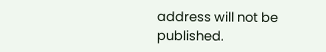address will not be published.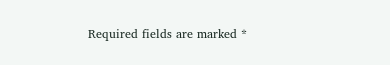Required fields are marked *